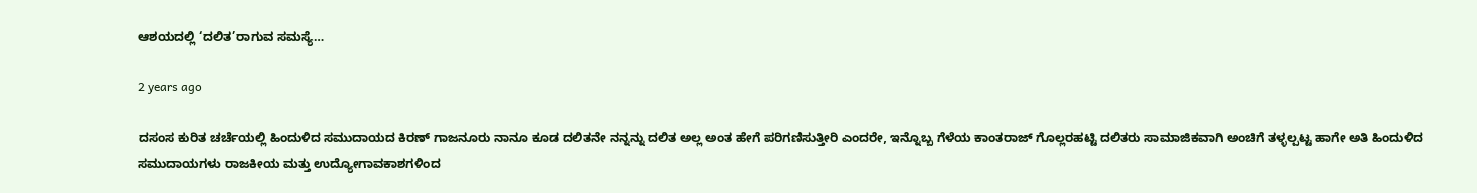ಆಶಯದಲ್ಲಿ ‘ದಲಿತ’ರಾಗುವ ಸಮಸ್ಯೆ…

2 years ago

ದಸಂಸ ಕುರಿತ ಚರ್ಚೆಯಲ್ಲಿ ಹಿಂದುಳಿದ ಸಮುದಾಯದ ಕಿರಣ್ ಗಾಜನೂರು ನಾನೂ ಕೂಡ ದಲಿತನೇ ನನ್ನನ್ನು ದಲಿತ ಅಲ್ಲ ಅಂತ ಹೇಗೆ ಪರಿಗಣಿಸುತ್ತೀರಿ ಎಂದರೇ, ಇನ್ನೊಬ್ಬ ಗೆಳೆಯ ಕಾಂತರಾಜ್ ಗೊಲ್ಲರಹಟ್ಟಿ ದಲಿತರು ಸಾಮಾಜಿಕವಾಗಿ ಅಂಚಿಗೆ ತಳ್ಳಲ್ಪಟ್ಟ ಹಾಗೇ ಅತಿ ಹಿಂದುಳಿದ ಸಮುದಾಯಗಳು ರಾಜಕೀಯ ಮತ್ತು ಉದ್ಯೋಗಾವಕಾಶಗಳಿಂದ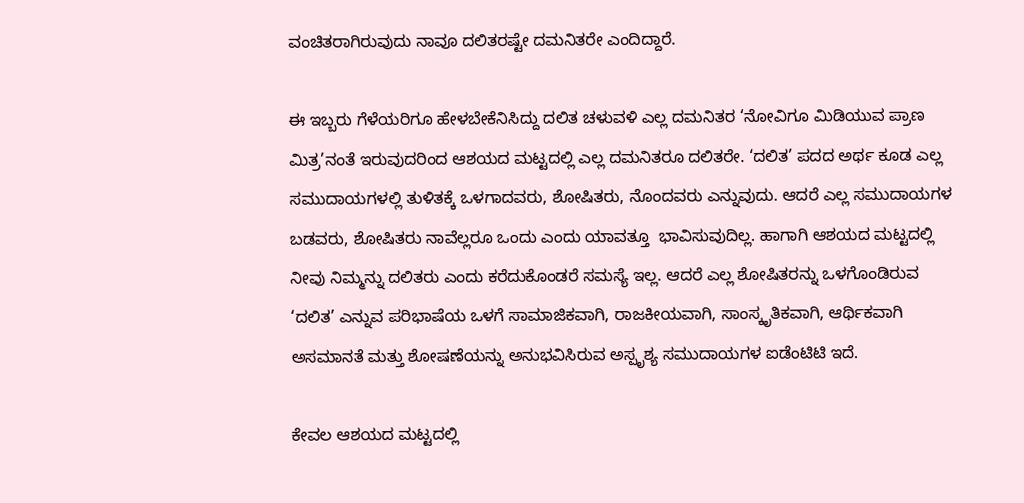ವಂಚಿತರಾಗಿರುವುದು ನಾವೂ ದಲಿತರಷ್ಟೇ ದಮನಿತರೇ ಎಂದಿದ್ದಾರೆ.

ಈ ಇಬ್ಬರು ಗೆಳೆಯರಿಗೂ ಹೇಳಬೇಕೆನಿಸಿದ್ದು ದಲಿತ ಚಳುವಳಿ ಎಲ್ಲ ದಮನಿತರ ‘ನೋವಿಗೂ ಮಿಡಿಯುವ ಪ್ರಾಣ ಮಿತ್ರ’ನಂತೆ ಇರುವುದರಿಂದ ಆಶಯದ ಮಟ್ಟದಲ್ಲಿ ಎಲ್ಲ ದಮನಿತರೂ ದಲಿತರೇ. ‘ದಲಿತ’ ಪದದ ಅರ್ಥ ಕೂಡ ಎಲ್ಲ ಸಮುದಾಯಗಳಲ್ಲಿ ತುಳಿತಕ್ಕೆ ಒಳಗಾದವರು, ಶೋಷಿತರು, ನೊಂದವರು ಎನ್ನುವುದು. ಆದರೆ ಎಲ್ಲ ಸಮುದಾಯಗಳ ಬಡವರು, ಶೋಷಿತರು ನಾವೆಲ್ಲರೂ ಒಂದು ಎಂದು ಯಾವತ್ತೂ  ಭಾವಿಸುವುದಿಲ್ಲ. ಹಾಗಾಗಿ ಆಶಯದ ಮಟ್ಟದಲ್ಲಿ ನೀವು ನಿಮ್ಮನ್ನು ದಲಿತರು ಎಂದು ಕರೆದುಕೊಂಡರೆ ಸಮಸ್ಯೆ ಇಲ್ಲ‌. ಆದರೆ ಎಲ್ಲ ಶೋಷಿತರನ್ನು ಒಳಗೊಂಡಿರುವ ‘ದಲಿತ’ ಎನ್ನುವ ಪರಿಭಾಷೆಯ ಒಳಗೆ ಸಾಮಾಜಿಕವಾಗಿ, ರಾಜಕೀಯವಾಗಿ, ಸಾಂಸ್ಕೃತಿಕವಾಗಿ, ಆರ್ಥಿಕವಾಗಿ ಅಸಮಾನತೆ ಮತ್ತು ಶೋಷಣೆಯನ್ನು ಅನುಭವಿಸಿರುವ ಅಸ್ಪೃಶ್ಯ ಸಮುದಾಯಗಳ ಐಡೆಂಟಿಟಿ ಇದೆ.

ಕೇವಲ ಆಶಯದ ಮಟ್ಟದಲ್ಲಿ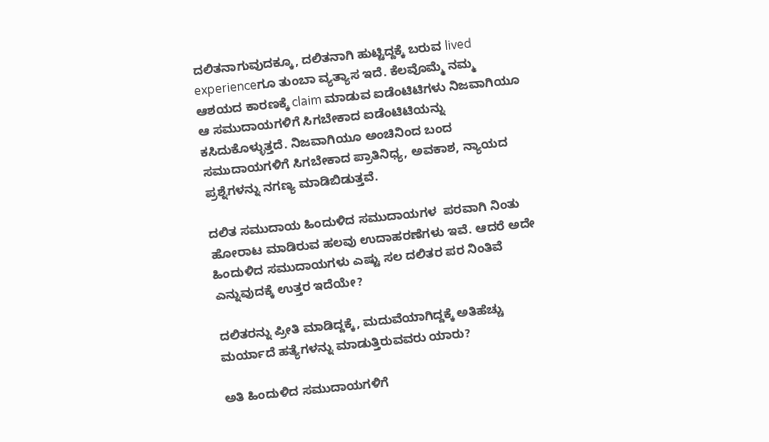ದಲಿತನಾಗುವುದಕ್ಕೂ, ದಲಿತನಾಗಿ ಹುಟ್ಟಿದ್ದಕ್ಕೆ ಬರುವ lived experienceಗೂ ತುಂಬಾ ವ್ಯತ್ಯಾಸ ಇದೆ. ಕೆಲವೊಮ್ಮೆ ನಮ್ಮ ಆಶಯದ ಕಾರಣಕ್ಕೆ claim ಮಾಡುವ ಐಡೆಂಟಿಟಿಗಳು ನಿಜವಾಗಿಯೂ ಆ ಸಮುದಾಯಗಳಿಗೆ ಸಿಗಬೇಕಾದ ಐಡೆಂಟಿಟಿಯನ್ನು ಕಸಿದುಕೊಳ್ಳುತ್ತದೆ. ನಿಜವಾಗಿಯೂ ಅಂಚಿನಿಂದ ಬಂದ ಸಮುದಾಯಗಳಿಗೆ ಸಿಗಬೇಕಾದ ಪ್ರಾತಿನಿಧ್ಯ, ಅವಕಾಶ, ನ್ಯಾಯದ ಪ್ರಶ್ನೆಗಳನ್ನು ನಗಣ್ಯ ಮಾಡಿಬಿಡುತ್ತವೆ.

ದಲಿತ ಸಮುದಾಯ ಹಿಂದುಳಿದ ಸಮುದಾಯಗಳ  ಪರವಾಗಿ ನಿಂತು ಹೋರಾಟ ಮಾಡಿರುವ ಹಲವು ಉದಾಹರಣೆಗಳು ಇವೆ. ಆದರೆ ಅದೇ ಹಿಂದುಳಿದ ಸಮುದಾಯಗಳು ಎಷ್ಟು ಸಲ ದಲಿತರ ಪರ ನಿಂತಿವೆ ಎನ್ನುವುದಕ್ಕೆ ಉತ್ತರ ಇದೆಯೇ?

ದಲಿತರನ್ನು ಪ್ರೀತಿ ಮಾಡಿದ್ದಕ್ಕೆ, ಮದುವೆಯಾಗಿದ್ದಕ್ಕೆ ಅತಿಹೆಚ್ಚು ಮರ್ಯಾದೆ ಹತ್ಯೆಗಳನ್ನು ಮಾಡುತ್ತಿರುವವರು ಯಾರು?

ಅತಿ ಹಿಂದುಳಿದ ಸಮುದಾಯಗಳಿಗೆ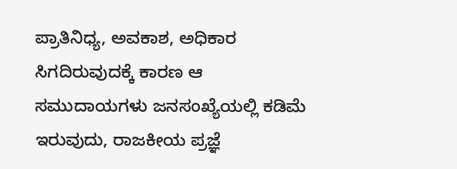ಪ್ರಾತಿನಿಧ್ಯ, ಅವಕಾಶ, ಅಧಿಕಾರ ಸಿಗದಿರುವುದಕ್ಕೆ ಕಾರಣ ಆ ಸಮುದಾಯಗಳು ಜನಸಂಖ್ಯೆಯಲ್ಲಿ ಕಡಿಮೆ ಇರುವುದು, ರಾಜಕೀಯ ಪ್ರಜ್ಞೆ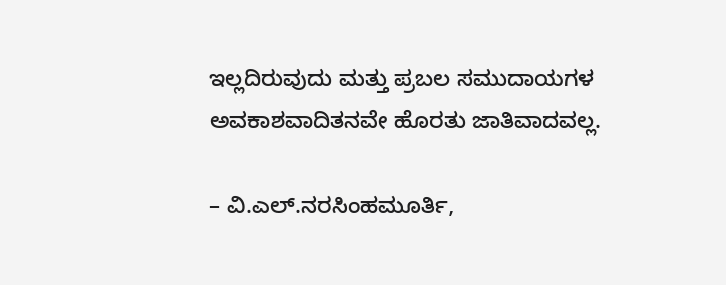ಇಲ್ಲದಿರುವುದು ಮತ್ತು ಪ್ರಬಲ ಸಮುದಾಯಗಳ ಅವಕಾಶವಾದಿತನವೇ ಹೊರತು ಜಾತಿವಾದವಲ್ಲ.

– ವಿ.ಎಲ್.ನರಸಿಂಹಮೂರ್ತಿ,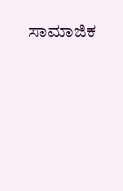ಸಾಮಾಜಿಕ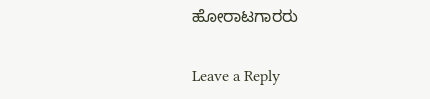ಹೋರಾಟಗಾರರು

Leave a Reply